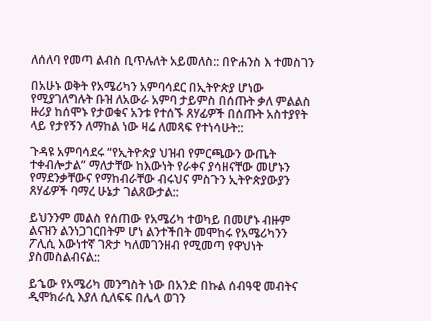ለሰለባ የመጣ ልብስ ቢጥሉለት አይመለስ:: በዮሐንስ እ ተመስገን

በአሁኑ ወቅት የአሜሪካን አምባሳደር በኢትዮጵያ ሆነው የሚያገለግሉት ቡዝ ለአውራ አምባ ታይምስ በሰጡት ቃለ ምልልስ ዙሪያ ከሰሞኑ የታወቁና አንቱ የተሰኙ ጸሃፊዎች በሰጡት አስተያየት ላይ የታየኝን ለማከል ነው ዛሬ ለመጻፍ የተነሳሁት::

ጉዳዩ አምባሳደሩ “የኢትዮጵያ ህዝብ የምርጫውን ውጤት ተቀብሎታል” ማለታቸው ከእውነት የራቀና ያሳዘናቸው መሆኑን የማደንቃቸውና የማከብራቸው ብሩህና ምስጉን ኢትዮጵያውያን ጸሃፊዎች ባማረ ሁኔታ ገልጸውታል::

ይህንንም መልስ የሰጠው የአሜሪካ ተወካይ በመሆኑ ብዙም ልናዝን ልንነጋገርበትም ሆነ ልንተችበት መሞከሩ የአሜሪካንን ፖሊሲ እውነተኛ ገጽታ ካለመገንዘብ የሚመጣ የዋህነት ያስመስልብናል::

ይኄው የአሜሪካ መንግስት ነው በአንድ በኩል ሰብዓዊ መብትና ዲሞክራሲ እያለ ሲለፍፍ በሌላ ወገን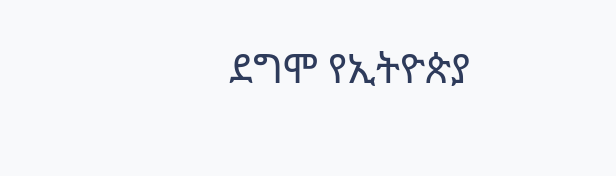ደግሞ የኢትዮጵያ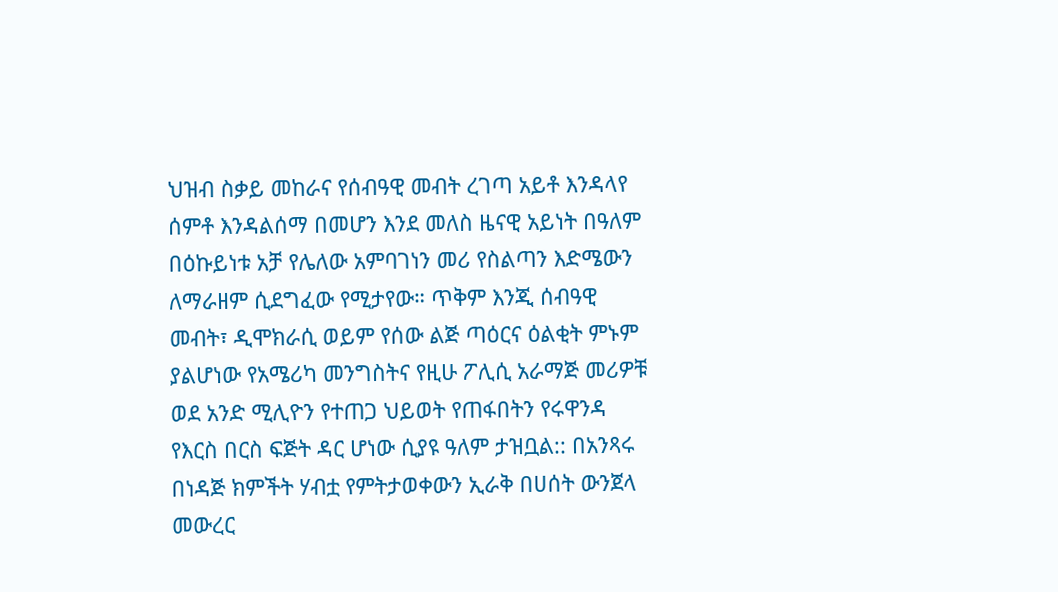ህዝብ ስቃይ መከራና የሰብዓዊ መብት ረገጣ አይቶ እንዳላየ ሰምቶ እንዳልሰማ በመሆን እንደ መለስ ዜናዊ አይነት በዓለም በዕኩይነቱ አቻ የሌለው አምባገነን መሪ የስልጣን እድሜውን ለማራዘም ሲደግፈው የሚታየው። ጥቅም እንጂ ሰብዓዊ መብት፣ ዲሞክራሲ ወይም የሰው ልጅ ጣዕርና ዕልቂት ምኑም ያልሆነው የአሜሪካ መንግስትና የዚሁ ፖሊሲ አራማጅ መሪዎቹ ወደ አንድ ሚሊዮን የተጠጋ ህይወት የጠፋበትን የሩዋንዳ የእርስ በርስ ፍጅት ዳር ሆነው ሲያዩ ዓለም ታዝቧል:: በአንጻሩ በነዳጅ ክምችት ሃብቷ የምትታወቀውን ኢራቅ በሀሰት ውንጀላ መውረር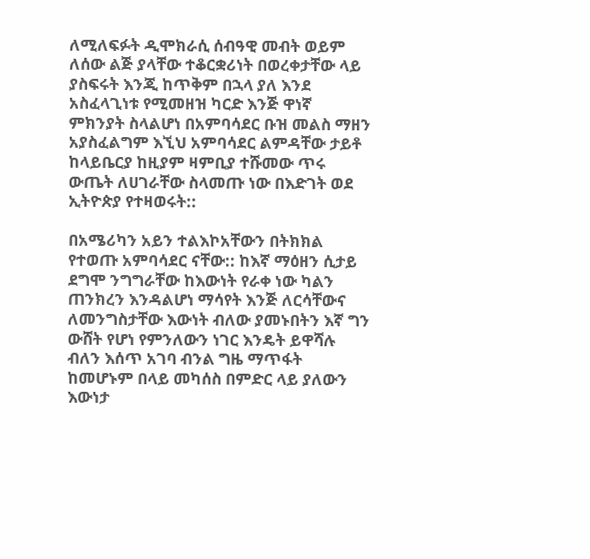ለሚለፍፉት ዲሞክራሲ ሰብዓዊ መብት ወይም ለሰው ልጅ ያላቸው ተቆርቋሪነት በወረቀታቸው ላይ ያስፍሩት እንጂ ከጥቅም በኋላ ያለ እንደ አስፈላጊነቱ የሚመዘዝ ካርድ እንጅ ዋነኛ ምክንያት ስላልሆነ በአምባሳደር ቡዝ መልስ ማዘን አያስፈልግም እኚህ አምባሳደር ልምዳቸው ታይቶ ከላይቤርያ ከዚያም ዛምቢያ ተሹመው ጥሩ ውጤት ለሀገራቸው ስላመጡ ነው በእድገት ወደ ኢትዮጵያ የተዛወሩት::

በአሜሪካን አይን ተልእኮአቸውን በትክክል የተወጡ አምባሳደር ናቸው:: ከእኛ ማዕዘን ሲታይ ደግሞ ንግግራቸው ከእውነት የራቀ ነው ካልን ጠንክረን እንዳልሆነ ማሳየት እንጅ ለርሳቸውና ለመንግስታቸው እውነት ብለው ያመኑበትን እኛ ግን ውሸት የሆነ የምንለውን ነገር እንዴት ይዋሻሉ ብለን እሰጥ አገባ ብንል ግዜ ማጥፋት ከመሆኑም በላይ መካሰስ በምድር ላይ ያለውን እውነታ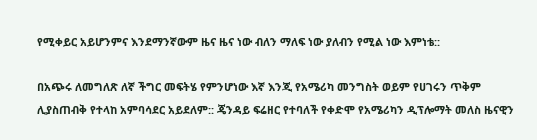የሚቀይር አይሆንምና እንደማንኛውም ዜና ዜና ነው ብለን ማለፍ ነው ያለብን የሚል ነው እምነቴ::

በአጭሩ ለመግለጽ ለኛ ችግር መፍትሄ የምንሆነው እኛ እንጂ የአሜሪካ መንግስት ወይም የሀገሩን ጥቅም ሊያስጠብቅ የተላከ አምባሳደር አይደለም:: ጄንዳይ ፍሬዘር የተባለች የቀድሞ የአሜሪካን ዲፕሎማት መለስ ዜናዊን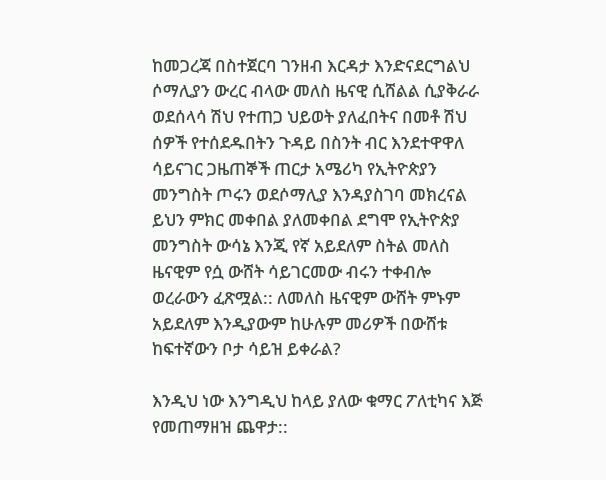ከመጋረጃ በስተጀርባ ገንዘብ እርዳታ እንድናደርግልህ ሶማሊያን ውረር ብላው መለስ ዜናዊ ሲሸልል ሲያቅራራ ወደሰላሳ ሽህ የተጠጋ ህይወት ያለፈበትና በመቶ ሽህ ሰዎች የተሰደዱበትን ጉዳይ በስንት ብር እንደተዋዋለ ሳይናገር ጋዜጠኞች ጠርታ አሜሪካ የኢትዮጵያን መንግስት ጦሩን ወደሶማሊያ እንዳያስገባ መክረናል ይህን ምክር መቀበል ያለመቀበል ደግሞ የኢትዮጵያ መንግስት ውሳኔ እንጂ የኛ አይደለም ስትል መለስ ዜናዊም የሷ ውሸት ሳይገርመው ብሩን ተቀብሎ ወረራውን ፈጽሟል:: ለመለስ ዜናዊም ውሸት ምኑም አይደለም እንዲያውም ከሁሉም መሪዎች በውሸቱ ከፍተኛውን ቦታ ሳይዝ ይቀራል?

እንዲህ ነው እንግዲህ ከላይ ያለው ቁማር ፖለቲካና እጅ የመጠማዘዝ ጨዋታ::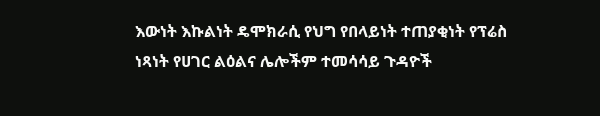እውነት እኩልነት ዴሞክራሲ የህግ የበላይነት ተጠያቂነት የፕሬስ ነጻነት የሀገር ልዕልና ሌሎችም ተመሳሳይ ጉዳዮች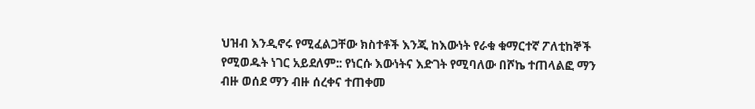ህዝብ እንዲኖሩ የሚፈልጋቸው ክስተቶች እንጂ ከእውነት የራቁ ቁማርተኛ ፖለቲከኞች የሚወዱት ነገር አይደለም:: የነርሱ እውነትና እድገት የሚባለው በሾኬ ተጠላልፎ ማን ብዙ ወሰደ ማን ብዙ ሰረቀና ተጠቀመ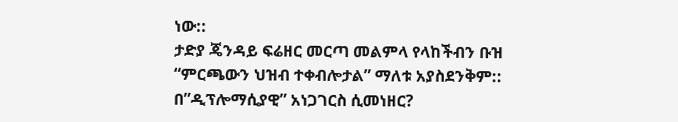ነው::
ታድያ ጄንዳይ ፍሬዘር መርጣ መልምላ የላከችብን ቡዝ “ምርጫውን ህዝብ ተቀብሎታል” ማለቱ አያስደንቅም:: በ”ዲፕሎማሲያዊ” አነጋገርስ ሲመነዘር?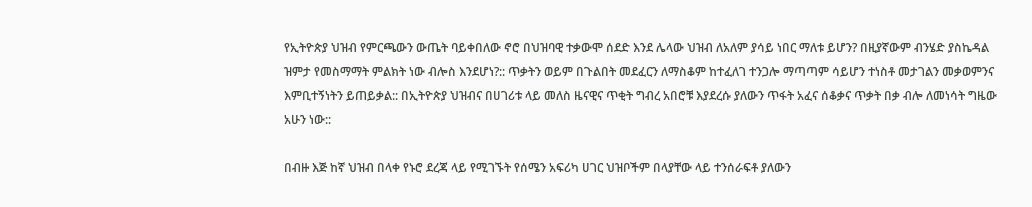የኢትዮጵያ ህዝብ የምርጫውን ውጤት ባይቀበለው ኖሮ በህዝባዊ ተቃውሞ ሰደድ እንደ ሌላው ህዝብ ለአለም ያሳይ ነበር ማለቱ ይሆን? በዚያኛውም ብንሄድ ያስኬዳል ዝምታ የመስማማት ምልክት ነው ብሎስ እንደሆነ?:: ጥቃትን ወይም በጉልበት መደፈርን ለማስቆም ከተፈለገ ተንጋሎ ማጣጣም ሳይሆን ተነስቶ መታገልን መቃወምንና እምቢተኝነትን ይጠይቃል:: በኢትዮጵያ ህዝብና በሀገሪቱ ላይ መለስ ዜናዊና ጥቂት ግብረ አበሮቹ እያደረሱ ያለውን ጥፋት አፈና ሰቆቃና ጥቃት በቃ ብሎ ለመነሳት ግዜው አሁን ነው::

በብዙ እጅ ከኛ ህዝብ በላቀ የኑሮ ደረጃ ላይ የሚገኙት የሰሜን አፍሪካ ሀገር ህዝቦችም በላያቸው ላይ ተንሰራፍቶ ያለውን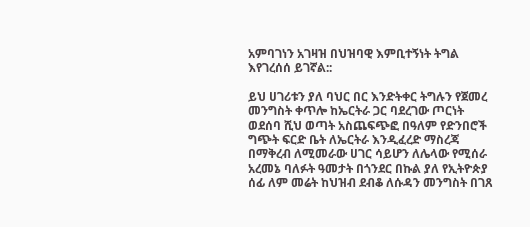አምባገነን አገዛዝ በህዝባዊ እምቢተኝነት ትግል እየገረሰሰ ይገኛል::

ይህ ሀገሪቱን ያለ ባህር በር እንድትቀር ትግሉን የጀመረ መንግስት ቀጥሎ ከኤርትራ ጋር ባደረገው ጦርነት ወደሰባ ሺህ ወጣት አስጨፍጭፎ በዓለም የድንበሮች ግጭት ፍርድ ቤት ለኤርትራ እንዲፈረድ ማስረጃ በማቅረብ ለሚመራው ሀገር ሳይሆን ለሌላው የሚሰራ አረመኔ ባለፉት ዓመታት በጎንደር በኩል ያለ የኢትዮጵያ ሰፊ ለም መሬት ከህዝብ ደብቆ ለሱዳን መንግስት በገጸ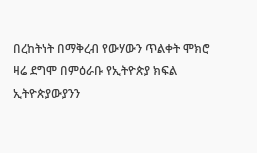በረከትነት በማቅረብ የውሃውን ጥልቀት ሞክሮ ዛሬ ደግሞ በምዕራቡ የኢትዮጵያ ክፍል ኢትዮጵያውያንን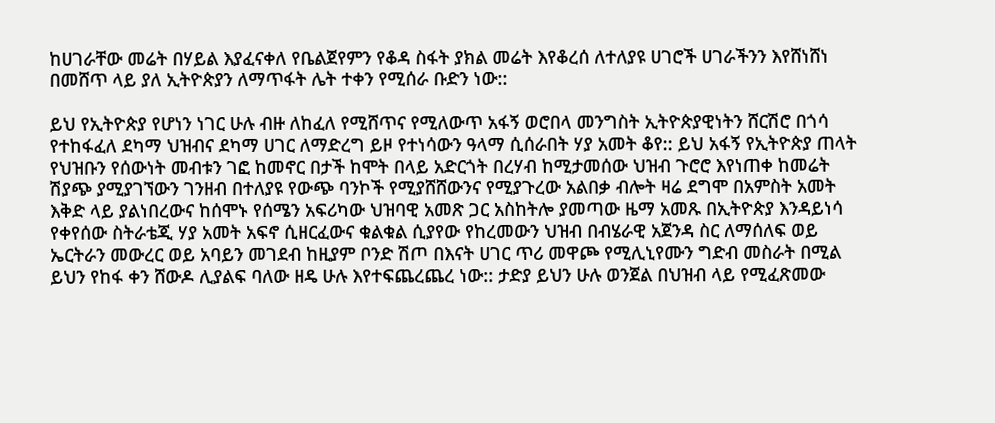ከሀገራቸው መሬት በሃይል እያፈናቀለ የቤልጀየምን የቆዳ ስፋት ያክል መሬት እየቆረሰ ለተለያዩ ሀገሮች ሀገራችንን እየሸነሸነ በመሸጥ ላይ ያለ ኢትዮጵያን ለማጥፋት ሌት ተቀን የሚሰራ ቡድን ነው::

ይህ የኢትዮጵያ የሆነን ነገር ሁሉ ብዙ ለከፈለ የሚሸጥና የሚለውጥ አፋኝ ወሮበላ መንግስት ኢትዮጵያዊነትን ሸርሽሮ በጎሳ የተከፋፈለ ደካማ ህዝብና ደካማ ሀገር ለማድረግ ይዞ የተነሳውን ዓላማ ሲሰራበት ሃያ አመት ቆየ:: ይህ አፋኝ የኢትዮጵያ ጠላት የህዝቡን የሰውነት መብቱን ገፎ ከመኖር በታች ከሞት በላይ አድርጎት በረሃብ ከሚታመሰው ህዝብ ጉሮሮ እየነጠቀ ከመሬት ሽያጭ ያሚያገኘውን ገንዘብ በተለያዩ የውጭ ባንኮች የሚያሸሸውንና የሚያጉረው አልበቃ ብሎት ዛሬ ደግሞ በአምስት አመት እቅድ ላይ ያልነበረውና ከሰሞኑ የሰሜን አፍሪካው ህዝባዊ አመጽ ጋር አስከትሎ ያመጣው ዜማ አመጹ በኢትዮጵያ እንዳይነሳ የቀየሰው ስትራቴጂ ሃያ አመት አፍኖ ሲዘርፈውና ቁልቁል ሲያየው የከረመውን ህዝብ በብሄራዊ አጀንዳ ስር ለማሰለፍ ወይ ኤርትራን መውረር ወይ አባይን መገደብ ከዚያም ቦንድ ሽጦ በእናት ሀገር ጥሪ መዋጮ የሚሊኒየሙን ግድብ መስራት በሚል ይህን የከፋ ቀን ሸውዶ ሊያልፍ ባለው ዘዴ ሁሉ እየተፍጨረጨረ ነው:: ታድያ ይህን ሁሉ ወንጀል በህዝብ ላይ የሚፈጽመው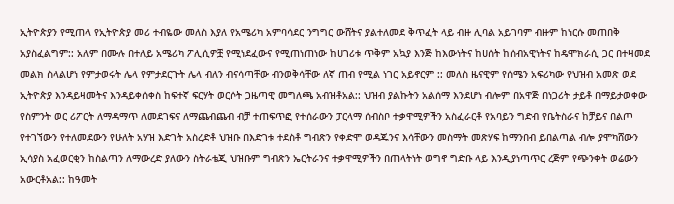ኢትዮጵያን የሚጠላ የኢትዮጵያ መሪ ተብዬው መለስ እያለ የአሜሪካ አምባሳደር ንግግር ውሸትና ያልተለመደ ቅጥፈት ላይ ብዙ ሊባል አይገባም ብዙም ከነርሱ መጠበቅ አያስፈልግም:: አለም በሙሉ በተለይ አሜሪካ ፖሊሲዎቿ የሚነደፈውና የሚጠነጠነው ከሀገሪቱ ጥቅም አኳያ እንጅ ከእውነትና ከሀሰት ከሰብአዊነትና ከዴሞክራሲ ጋር በተዛመደ መልክ ስላልሆነ የምታወሩት ሌላ የምታደርጉት ሌላ ብለን ብናሳጣቸው ብንወቅሳቸው ለኛ ጠብ የሚል ነገር አይኖርም :: መለስ ዜናዊም የሰሜን አፍሪካው የህዝብ አመጽ ወደ ኢትዮጵያ እንዳይዛመትና እንዳይቀሰቀስ ከፍተኛ ፍርሃት ወርሶት ጋዜጣዊ መግለጫ አብዝቶአል:: ህዝብ ያልኩትን አልሰማ እንደሆነ ብሎም በአዋጅ በነጋሪት ታይቶ በማይታወቀው የስምንት ወር ሪፖርት ለማዳማጥ ለመደገፍና ለማጨብጨብ ብቻ ተጠፍጥፎ የተሰራውን ፓርላማ ሰብስቦ ተቃዋሚዎችን አስፈራርቶ የአባይን ግድብ የቤትስራና ከቻይና በልጦ የተገኘውን የተለመደውን የሁለት አሃዝ እድገት አስረድቶ ህዝቡ በእድገቱ ተደስቶ ግብጽን የቀድሞ ወዳጁንና እሳቸውን መስማት መጽሃፍ ከማንበብ ይበልጣል ብሎ ያሞካሸውን ኢሳያስ አፈወርቂን ከስልጣን ለማውረድ ያለውን ስትራቴጂ ህዝቡም ግብጽን ኤርትራንና ተቃዋሚዎችን በጠላትነት ወግኖ ግድቡ ላይ እንዲያነጣጥር ረጅም የጭንቀት ወሬውን አውርቶአል:: ከዓመት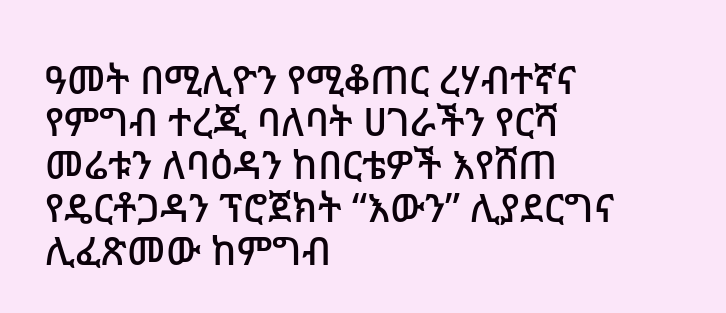ዓመት በሚሊዮን የሚቆጠር ረሃብተኛና የምግብ ተረጂ ባለባት ሀገራችን የርሻ መሬቱን ለባዕዳን ከበርቴዎች እየሸጠ የዴርቶጋዳን ፕሮጀክት “እውን” ሊያደርግና ሊፈጽመው ከምግብ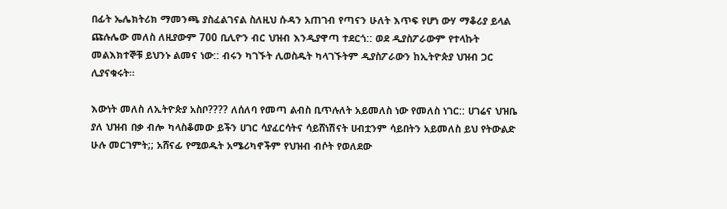በፊት ኤሌክትሪክ ማመንጫ ያስፈልገናል ስለዚህ ሱዳን አጠገብ የጣናን ሁለት እጥፍ የሆነ ውሃ ማቆሪያ ይላል ጩሉሌው መለስ ለዚያውም 700 ቢሊዮን ብር ህዝብ እንዲያዋጣ ተደርጎ:: ወደ ዲያስፖራውም የተላኩት መልእክተኞቹ ይህንኑ ልመና ነው:: ብሩን ካገኙት ሊወስዱት ካላገኙትም ዲያስፖራውን ከኢትዮጵያ ህዝብ ጋር ሊያናቁሩት።

እውነት መለስ ለኢትዮጵያ አስቦ???? ለሰለባ የመጣ ልብስ ቢጥሉለት አይመለስ ነው የመለስ ነገር:: ሀገሬና ህዝቤ ያለ ህዝብ በቃ ብሎ ካላስቆመው ይችን ሀገር ሳያፈርሳትና ሳይሸነሽናት ሀብቷንም ሳይበትን አይመለስ ይህ የትውልድ ሁሉ መርገምት;; አሸናፊ የሚወዱት አሜሪካኖችም የህዝብ ብሶት የወለደው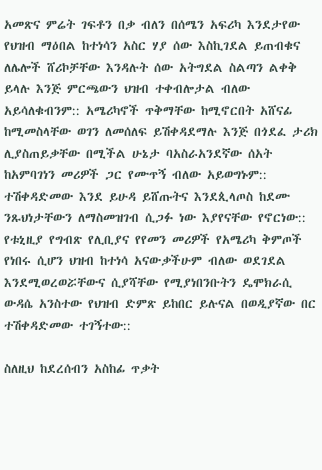አመጽና ምሬት ገፍቶን በቃ ብለን በሰሜን አፍሪካ እንደታየው የህዝብ ማዕበል ከተነሳን አስር ሃያ ሰው እስኪገደል ይጠብቁና ለሌሎች ሸሪኮቻቸው እንዳሉት ሰው አትግደል ስልጣን ልቀቅ ይላሉ እንጅ ምርጫውን ህዝብ ተቀብሎታል ብለው አይሳለቁብንም:: አሜሪካኖች ጥቅማቸው ከሚኖርበት አሸናፊ ከሚመስላቸው ወገን ለመሰለፍ ይሽቀዳደማሉ እንጅ በጎደፈ ታሪክ ሊያስጠይቃቸው በሚችል ሁኔታ ባአስራአንደኛው ሰአት ከአምባገነን መሪዎች ጋር የሙጥኝ ብለው አይወግኑም:: ተሽቀዳድመው እንደ ይሁዳ ይሸጡትና እንደጲላጦስ ከደሙ ንጹህነታቸውን ለማስመዝገብ ሲጋፉ ነው እያየናቸው የኖርነው:: የቱኒዚያ የግብጽ የሊቢያና የየመን መሪዎች የአሜሪካ ቅምጦች የነበሩ ሲሆን ህዝብ ከተነሳ አናውቃችሁም ብለው ወደገደል እንደሚወረወሯቸውና ሲያሻቸው የሚያነበንቡትን ዴሞክራሲ ውዳሴ አንስተው የህዝብ ድምጽ ይከበር ይሉናል በወዲያኛው በር ተሽቀዳድመው ተገኝተው::

ስለዚህ ከደረሰብን አስከፊ ጥቃት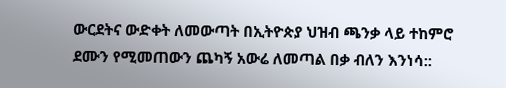ውርደትና ውድቀት ለመውጣት በኢትዮጵያ ህዝብ ጫንቃ ላይ ተከምሮ ደሙን የሚመጠውን ጨካኝ አውሬ ለመጣል በቃ ብለን እንነሳ::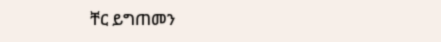ቸር ይግጠመን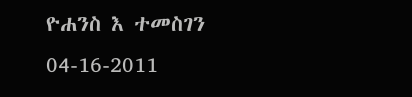ዮሐንስ እ ተመስገን
04-16-2011